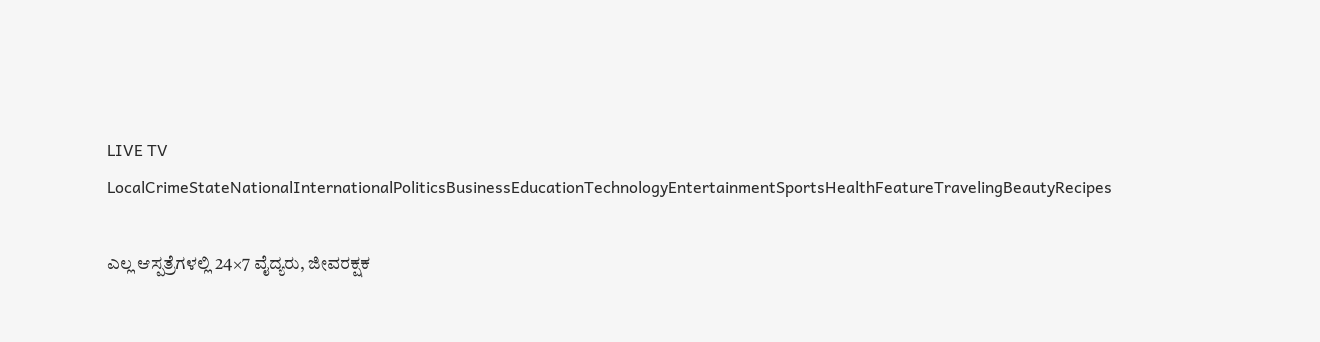LIVE TV LocalCrimeStateNationalInternationalPoliticsBusinessEducationTechnologyEntertainmentSportsHealthFeatureTravelingBeautyRecipes

ಎಲ್ಲ ಆಸ್ಪತ್ರೆಗಳಲ್ಲಿ 24×7 ವೈದ್ಯರು, ಜೀವರಕ್ಷಕ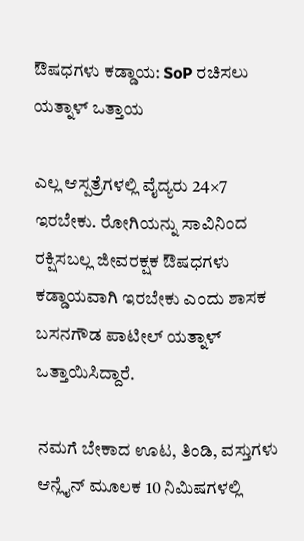ಔಷಧಗಳು ಕಡ್ಡಾಯ: SoP ರಚಿಸಲು ಯತ್ನಾಳ್ ಒತ್ತಾಯ

ಎಲ್ಲ ಆಸ್ಪತ್ರೆಗಳಲ್ಲಿ ವೈದ್ಯರು 24×7 ಇರಬೇಕು. ರೋಗಿಯನ್ನು ಸಾವಿನಿಂದ ರಕ್ಷಿಸಬಲ್ಲ ಜೀವರಕ್ಷಕ ಔಷಧಗಳು ಕಡ್ಡಾಯವಾಗಿ ಇರಬೇಕು ಎಂದು ಶಾಸಕ ಬಸನಗೌಡ ಪಾಟೀಲ್ ಯತ್ನಾಳ್ ಒತ್ತಾಯಿಸಿದ್ದಾರೆ.

ನಮಗೆ ಬೇಕಾದ ಊಟ, ತಿಂಡಿ, ವಸ್ತುಗಳು ಆನ್ಲೈನ್ ಮೂಲಕ 10 ನಿಮಿಷಗಳಲ್ಲಿ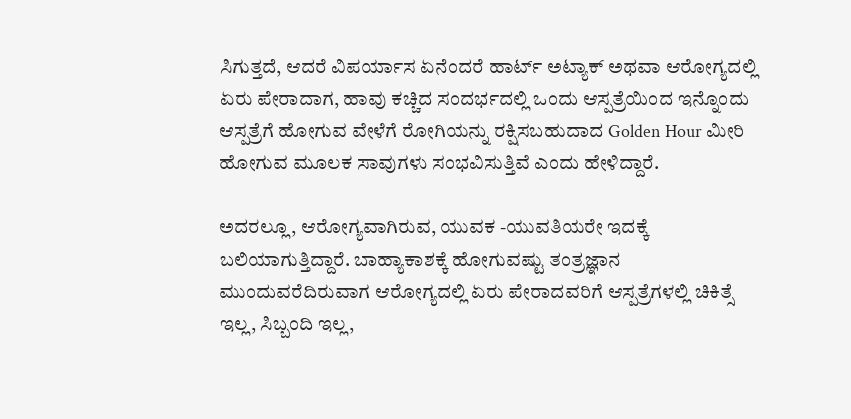ಸಿಗುತ್ತದೆ, ಆದರೆ ವಿಪರ್ಯಾಸ ಏನೆಂದರೆ ಹಾರ್ಟ್ ಅಟ್ಯಾಕ್ ಅಥವಾ ಆರೋಗ್ಯದಲ್ಲಿ ಏರು ಪೇರಾದಾಗ, ಹಾವು ಕಚ್ಚಿದ ಸಂದರ್ಭದಲ್ಲಿ ಒಂದು ಆಸ್ಪತ್ರೆಯಿಂದ ಇನ್ನೊಂದು ಆಸ್ಪತ್ರೆಗೆ ಹೋಗುವ ವೇಳೆಗೆ ರೋಗಿಯನ್ನು ರಕ್ಷಿಸಬಹುದಾದ Golden Hour ಮೀರಿ ಹೋಗುವ ಮೂಲಕ ಸಾವುಗಳು ಸಂಭವಿಸುತ್ತಿವೆ ಎಂದು ಹೇಳಿದ್ದಾರೆ.

ಅದರಲ್ಲೂ, ಆರೋಗ್ಯವಾಗಿರುವ, ಯುವಕ -ಯುವತಿಯರೇ ಇದಕ್ಕೆ ಬಲಿಯಾಗುತ್ತಿದ್ದಾರೆ. ಬಾಹ್ಯಾಕಾಶಕ್ಕೆ ಹೋಗುವಷ್ಟು ತಂತ್ರಜ್ಞಾನ ಮುಂದುವರೆದಿರುವಾಗ ಆರೋಗ್ಯದಲ್ಲಿ ಏರು ಪೇರಾದವರಿಗೆ ಆಸ್ಪತ್ರೆಗಳಲ್ಲಿ ಚಿಕಿತ್ಸೆ ಇಲ್ಲ, ಸಿಬ್ಬಂದಿ ಇಲ್ಲ,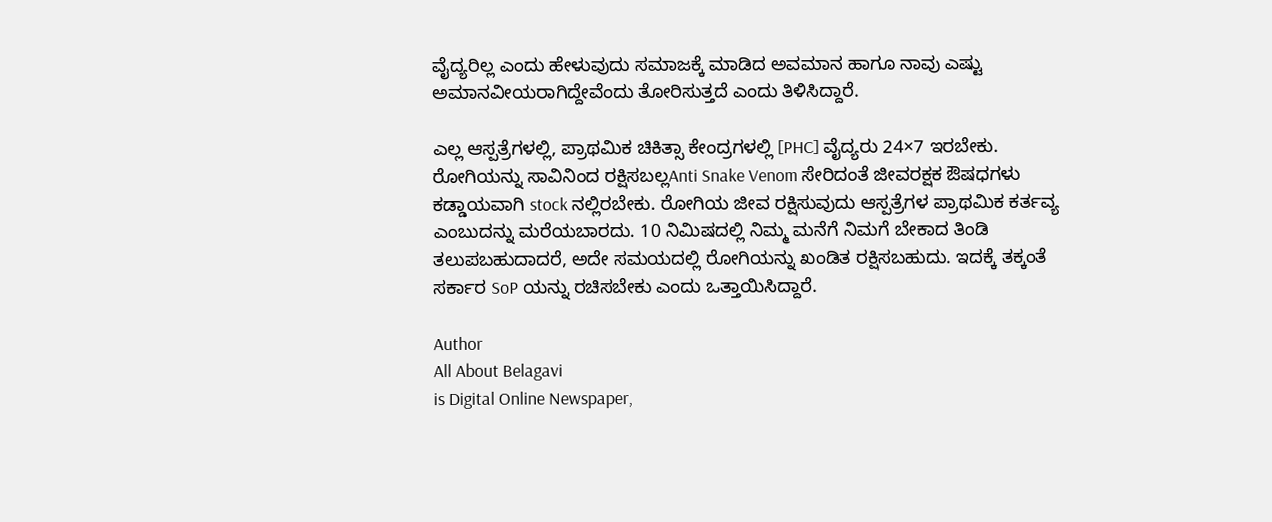ವೈದ್ಯರಿಲ್ಲ ಎಂದು ಹೇಳುವುದು ಸಮಾಜಕ್ಕೆ ಮಾಡಿದ ಅವಮಾನ ಹಾಗೂ ನಾವು ಎಷ್ಟು ಅಮಾನವೀಯರಾಗಿದ್ದೇವೆಂದು ತೋರಿಸುತ್ತದೆ ಎಂದು ತಿಳಿಸಿದ್ದಾರೆ.

ಎಲ್ಲ ಆಸ್ಪತ್ರೆಗಳಲ್ಲಿ, ಪ್ರಾಥಮಿಕ ಚಿಕಿತ್ಸಾ ಕೇಂದ್ರಗಳಲ್ಲಿ [PHC] ವೈದ್ಯರು 24×7 ಇರಬೇಕು. ರೋಗಿಯನ್ನು ಸಾವಿನಿಂದ ರಕ್ಷಿಸಬಲ್ಲAnti Snake Venom ಸೇರಿದಂತೆ ಜೀವರಕ್ಷಕ ಔಷಧಗಳು ಕಡ್ಡಾಯವಾಗಿ stock ನಲ್ಲಿರಬೇಕು. ರೋಗಿಯ ಜೀವ ರಕ್ಷಿಸುವುದು ಆಸ್ಪತ್ರೆಗಳ ಪ್ರಾಥಮಿಕ ಕರ್ತವ್ಯ ಎಂಬುದನ್ನು ಮರೆಯಬಾರದು. 10 ನಿಮಿಷದಲ್ಲಿ ನಿಮ್ಮ ಮನೆಗೆ ನಿಮಗೆ ಬೇಕಾದ ತಿಂಡಿ ತಲುಪಬಹುದಾದರೆ, ಅದೇ ಸಮಯದಲ್ಲಿ ರೋಗಿಯನ್ನು ಖಂಡಿತ ರಕ್ಷಿಸಬಹುದು. ಇದಕ್ಕೆ ತಕ್ಕಂತೆ ಸರ್ಕಾರ SoP ಯನ್ನು ರಚಿಸಬೇಕು ಎಂದು ಒತ್ತಾಯಿಸಿದ್ದಾರೆ.

Author
All About Belagavi
is Digital Online Newspaper,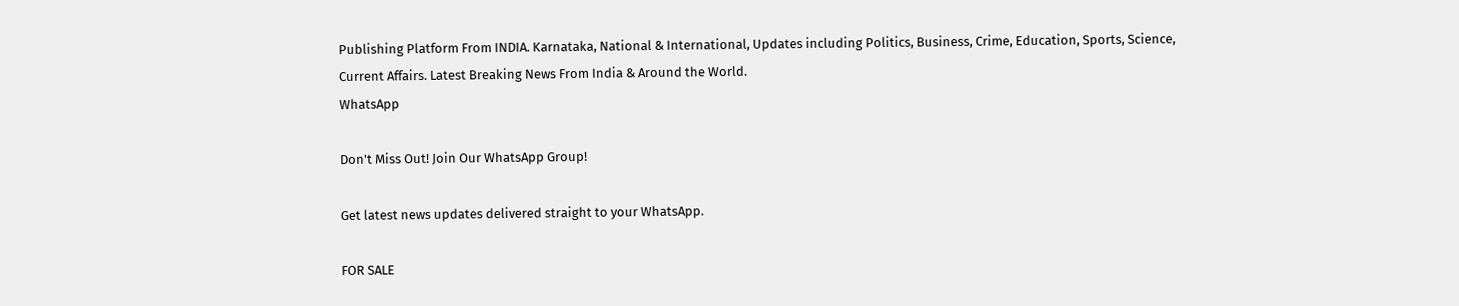Publishing Platform From INDIA. Karnataka, National & International, Updates including Politics, Business, Crime, Education, Sports, Science, Current Affairs. Latest Breaking News From India & Around the World.
WhatsApp

Don't Miss Out! Join Our WhatsApp Group!

Get latest news updates delivered straight to your WhatsApp.

FOR SALE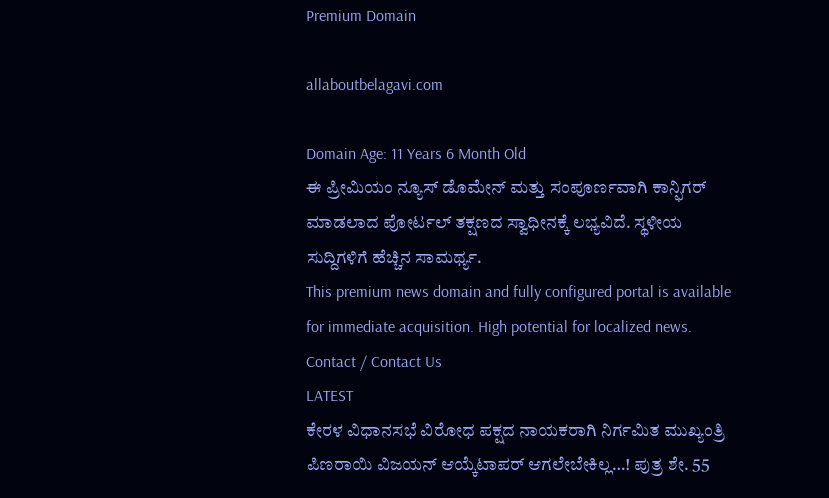Premium Domain

allaboutbelagavi.com

Domain Age: 11 Years 6 Month Old
ಈ ಪ್ರೀಮಿಯಂ ನ್ಯೂಸ್ ಡೊಮೇನ್ ಮತ್ತು ಸಂಪೂರ್ಣವಾಗಿ ಕಾನ್ಫಿಗರ್ ಮಾಡಲಾದ ಪೋರ್ಟಲ್ ತಕ್ಷಣದ ಸ್ವಾಧೀನಕ್ಕೆ ಲಭ್ಯವಿದೆ. ಸ್ಥಳೀಯ ಸುದ್ದಿಗಳಿಗೆ ಹೆಚ್ಚಿನ ಸಾಮರ್ಥ್ಯ.
This premium news domain and fully configured portal is available for immediate acquisition. High potential for localized news.
Contact / Contact Us
LATEST
ಕೇರಳ ವಿಧಾನಸಭೆ ವಿರೋಧ ಪಕ್ಷದ ನಾಯಕರಾಗಿ ನಿರ್ಗಮಿತ ಮುಖ್ಯಂತ್ರಿ ಪಿಣರಾಯಿ ವಿಜಯನ್ ಆಯ್ಕೆಟಾಪರ್ ಆಗಲೇಬೇಕಿಲ್ಲ…! ಪುತ್ರ ಶೇ. 55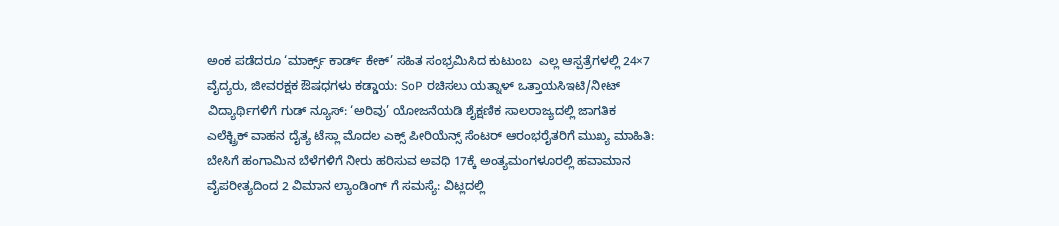ಅಂಕ ಪಡೆದರೂ ‘ಮಾರ್ಕ್ಸ್ ಕಾರ್ಡ್ ಕೇಕ್’ ಸಹಿತ ಸಂಭ್ರಮಿಸಿದ ಕುಟುಂಬ  ಎಲ್ಲ ಆಸ್ಪತ್ರೆಗಳಲ್ಲಿ 24×7 ವೈದ್ಯರು, ಜೀವರಕ್ಷಕ ಔಷಧಗಳು ಕಡ್ಡಾಯ: SoP ರಚಿಸಲು ಯತ್ನಾಳ್ ಒತ್ತಾಯಸಿಇಟಿ/ನೀಟ್ ವಿದ್ಯಾರ್ಥಿಗಳಿಗೆ ಗುಡ್ ನ್ಯೂಸ್: ‘ಅರಿವು’ ಯೋಜನೆಯಡಿ ಶೈಕ್ಷಣಿಕ ಸಾಲರಾಜ್ಯದಲ್ಲಿ ಜಾಗತಿಕ ಎಲೆಕ್ಟ್ರಿಕ್ ವಾಹನ ದೈತ್ಯ ಟೆಸ್ಲಾ ಮೊದಲ ಎಕ್ಸ್‌ ಪೀರಿಯೆನ್ಸ್ ಸೆಂಟರ್ ಆರಂಭರೈತರಿಗೆ ಮುಖ್ಯ ಮಾಹಿತಿ: ಬೇಸಿಗೆ ಹಂಗಾಮಿನ ಬೆಳೆಗಳಿಗೆ ನೀರು ಹರಿಸುವ ಅವಧಿ 17ಕ್ಕೆ ಅಂತ್ಯಮಂಗಳೂರಲ್ಲಿ ಹವಾಮಾನ ವೈಪರೀತ್ಯದಿಂದ 2 ವಿಮಾನ ಲ್ಯಾಂಡಿಂಗ್ ಗೆ ಸಮಸ್ಯೆ: ವಿಟ್ಲದಲ್ಲಿ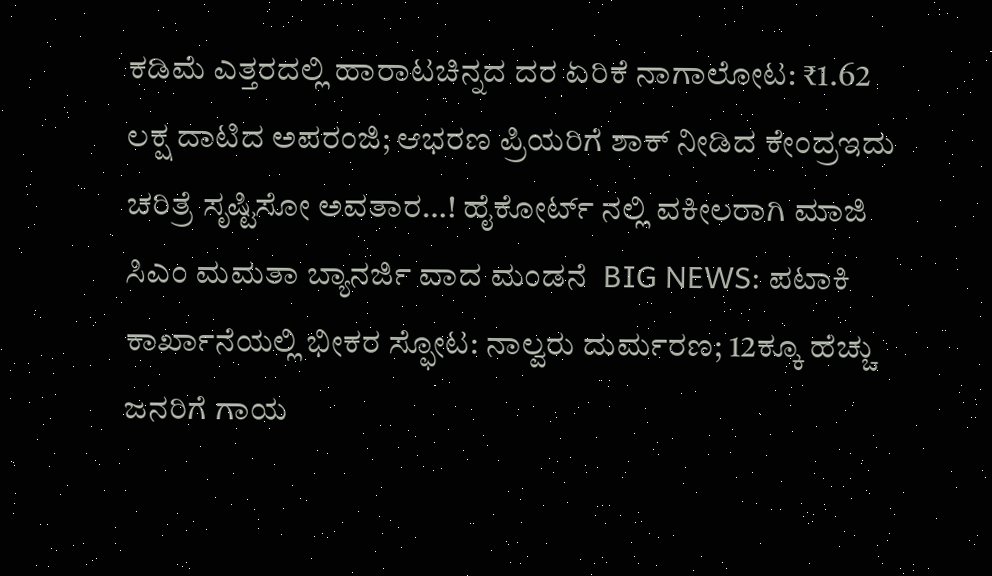ಕಡಿಮೆ ಎತ್ತರದಲ್ಲಿ ಹಾರಾಟಚಿನ್ನದ ದರ ಏರಿಕೆ ನಾಗಾಲೋಟ: ₹1.62 ಲಕ್ಷ ದಾಟಿದ ಅಪರಂಜಿ; ಆಭರಣ ಪ್ರಿಯರಿಗೆ ಶಾಕ್ ನೀಡಿದ ಕೇಂದ್ರಇದು ಚರಿತ್ರೆ ಸೃಷ್ಟಿಸೋ ಅವತಾರ…! ಹೈಕೋರ್ಟ್‌ ನಲ್ಲಿ ವಕೀಲರಾಗಿ ಮಾಜಿ ಸಿಎಂ ಮಮತಾ ಬ್ಯಾನರ್ಜಿ ವಾದ ಮಂಡನೆ  BIG NEWS: ಪಟಾಕಿ ಕಾರ್ಖಾನೆಯಲ್ಲಿ ಭೀಕರ ಸ್ಫೋಟ: ನಾಲ್ವರು ದುರ್ಮರಣ; 12ಕ್ಕೂ ಹೆಚ್ಚು ಜನರಿಗೆ ಗಾಯ